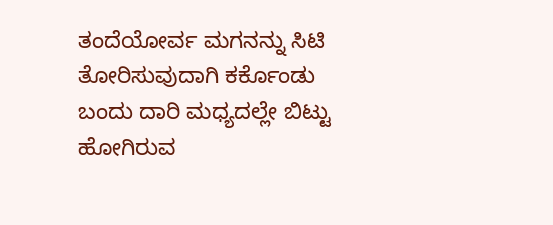ತಂದೆಯೋರ್ವ ಮಗನನ್ನು ಸಿಟಿ ತೋರಿಸುವುದಾಗಿ ಕರ್ಕೊಂಡು ಬಂದು ದಾರಿ ಮಧ್ಯದಲ್ಲೇ ಬಿಟ್ಟು ಹೋಗಿರುವ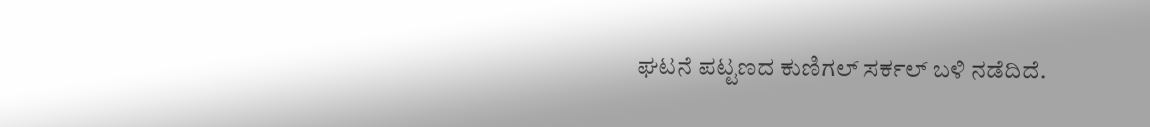ಘಟನೆ ಪಟ್ಟಣದ ಕುಣಿಗಲ್‌ ಸರ್ಕಲ್‌ ಬಳಿ ನಡೆದಿದೆ.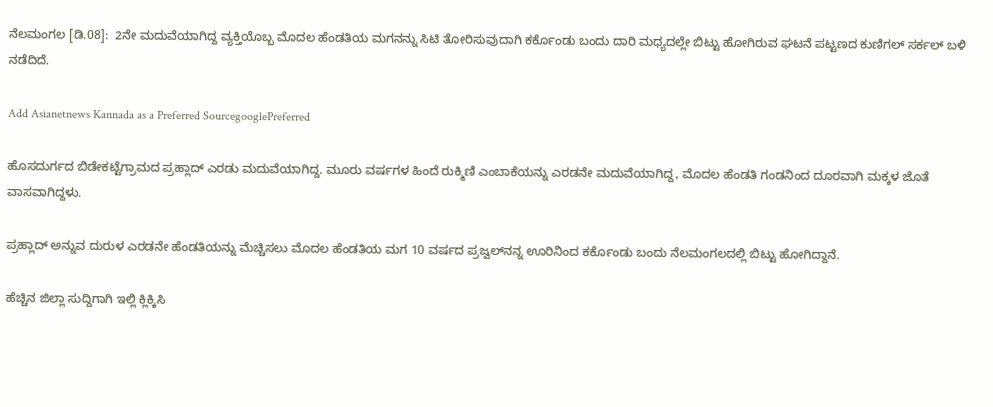ನೆಲಮಂಗಲ [ಡಿ.08]:  2ನೇ ಮದುವೆಯಾಗಿದ್ದ ವ್ಯಕ್ತಿಯೊಬ್ಬ ಮೊದಲ ಹೆಂಡತಿಯ ಮಗನನ್ನು ಸಿಟಿ ತೋರಿಸುವುದಾಗಿ ಕರ್ಕೊಂಡು ಬಂದು ದಾರಿ ಮಧ್ಯದಲ್ಲೇ ಬಿಟ್ಟು ಹೋಗಿರುವ ಘಟನೆ ಪಟ್ಟಣದ ಕುಣಿಗಲ್‌ ಸರ್ಕಲ್‌ ಬಳಿ ನಡೆದಿದೆ.

Add Asianetnews Kannada as a Preferred SourcegooglePreferred

ಹೊಸದುರ್ಗದ ಬಿಡೇಕಟ್ಟೆಗ್ರಾಮದ ಪ್ರಹ್ಲಾದ್‌ ಎರಡು ಮದುವೆಯಾಗಿದ್ದ. ಮೂರು ವರ್ಷಗಳ ಹಿಂದೆ ರುಕ್ಮಿಣಿ ಎಂಬಾಕೆಯನ್ನು ಎರಡನೇ ಮದುವೆಯಾಗಿದ್ದ, ಮೊದಲ ಹೆಂಡತಿ ಗಂಡನಿಂದ ದೂರವಾಗಿ ಮಕ್ಕಳ ಜೊತೆ ವಾಸವಾಗಿದ್ದಳು.

ಪ್ರಹ್ಲಾದ್‌ ಅನ್ನುವ ದುರುಳ ಎರಡನೇ ಹೆಂಡತಿಯನ್ನು ಮೆಚ್ಚಿಸಲು ಮೊದಲ ಹೆಂಡತಿಯ ಮಗ 10 ವರ್ಷದ ಪ್ರಜ್ವಲ್‌ನನ್ನ ಊರಿನಿಂದ ಕರ್ಕೊಂಡು ಬಂದು ನೆಲಮಂಗಲದಲ್ಲಿ ಬಿಟ್ಟು ಹೋಗಿದ್ದಾನೆ.

ಹೆಚ್ಚಿನ ಜಿಲ್ಲಾ ಸುದ್ದಿಗಾಗಿ ಇಲ್ಲಿ ಕ್ಲಿಕ್ಕಿಸಿ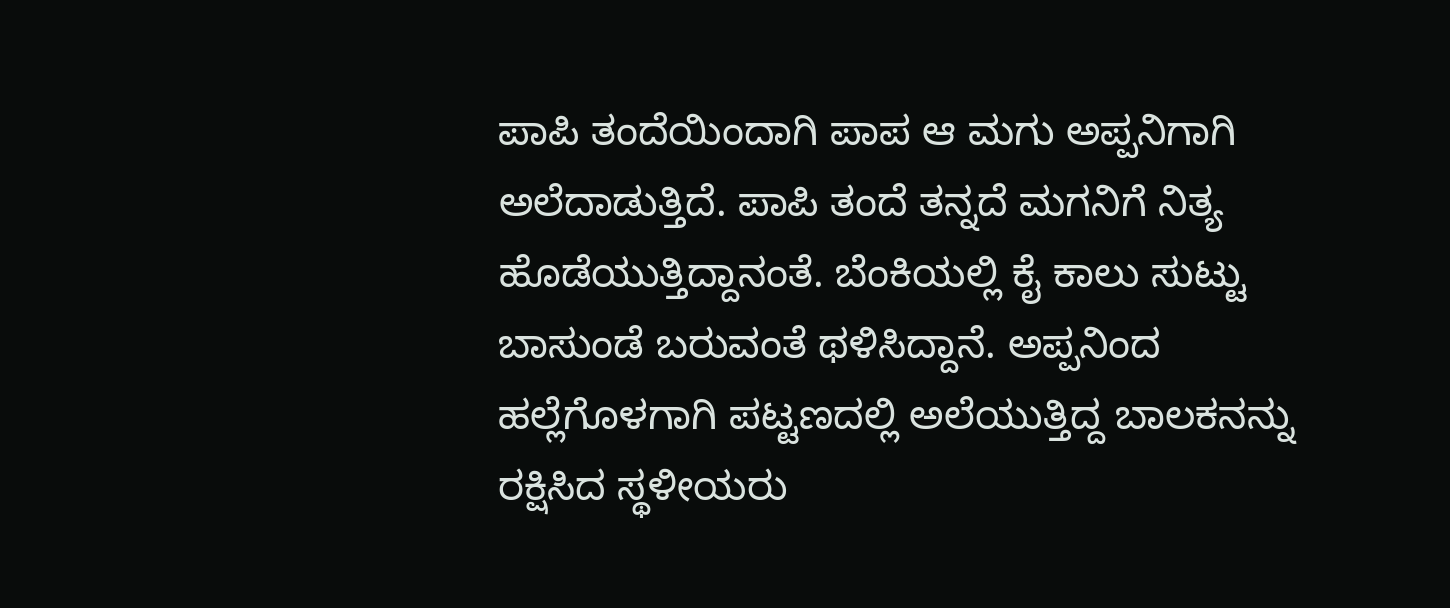ಪಾಪಿ ತಂದೆಯಿಂದಾಗಿ ಪಾಪ ಆ ಮಗು ಅಪ್ಪನಿಗಾಗಿ ಅಲೆದಾಡುತ್ತಿದೆ. ಪಾಪಿ ತಂದೆ ತನ್ನದೆ ಮಗನಿಗೆ ನಿತ್ಯ ಹೊಡೆಯುತ್ತಿದ್ದಾನಂತೆ. ಬೆಂಕಿಯಲ್ಲಿ ಕೈ ಕಾಲು ಸುಟ್ಟು ಬಾಸುಂಡೆ ಬರುವಂತೆ ಥಳಿಸಿದ್ದಾನೆ. ಅಪ್ಪನಿಂದ ಹಲ್ಲೆಗೊಳಗಾಗಿ ಪಟ್ಟಣದಲ್ಲಿ ಅಲೆಯುತ್ತಿದ್ದ ಬಾಲಕನನ್ನು ರಕ್ಷಿಸಿದ ಸ್ಥಳೀಯರು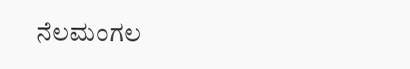ನೆಲಮಂಗಲ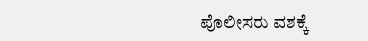ಪೊಲೀಸರು ವಶಕ್ಕೆ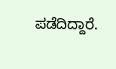ಪಡೆದಿದ್ದಾರೆ.